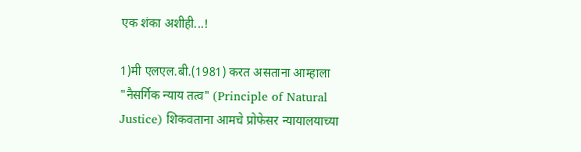एक शंका अशीही...!

1)मी एलएल.बी.(1981) करत असताना आम्हाला "नैसर्गिक न्याय तत्व" (Principle of Natural Justice) शिकवताना आमचे प्रोफेसर न्यायालयाच्या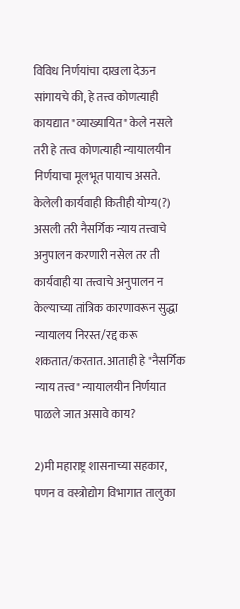विविध निर्णयांचा दाखला देऊन सांगायचे की, हे तत्त्व कोणत्याही कायद्यात "व्याख्यायित" केले नसले तरी हे तत्त्व कोणत्याही न्यायालयीन निर्णयाचा मूलभूत पायाच असते. केलेली कार्यवाही कितीही योग्य(?) असली तरी नैसर्गिक न्याय तत्त्वाचे अनुपालन करणारी नसेल तर ती कार्यवाही या तत्त्वाचे अनुपालन न केल्याच्या तांत्रिक कारणावरून सुद्धा न्यायालय निरस्त/रद्द करू शकतात/करतात. आताही हे "नैसर्गिक न्याय तत्त्व" न्यायालयीन निर्णयात पाळले जात असावे काय?

2)मी महाराष्ट्र शासनाच्या सहकार, पणन व वस्त्रोद्योग विभागात तालुका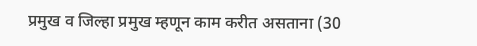प्रमुख व जिल्हा प्रमुख म्हणून काम करीत असताना (30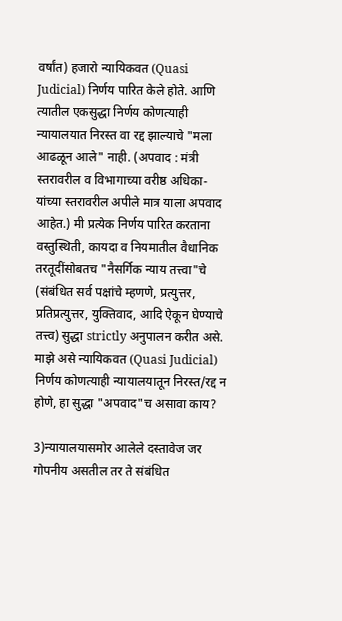वर्षांत) हजारो न्यायिकवत (Quasi Judicial) निर्णय पारित केले होते. आणि त्यातील एकसुद्धा निर्णय कोणत्याही न्यायालयात निरस्त वा रद्द झाल्याचे "मला आढळून आले" नाही. (अपवाद : मंत्री स्तरावरील व विभागाच्या वरीष्ठ अधिका-यांच्या स्तरावरील अपीले मात्र याला अपवाद आहेत.) मी प्रत्येक निर्णय पारित करताना वस्तुस्थिती, कायदा व नियमातील वैधानिक तरतूदींसोबतच "नैसर्गिक न्याय तत्त्वा"चे (संबंधित सर्व पक्षांचे म्हणणे, प्रत्युत्तर, प्रतिप्रत्युत्तर, युक्तिवाद, आदि ऐकून घेण्याचे तत्त्व) सुद्धा strictly अनुपालन करीत असे. माझे असे न्यायिकवत (Quasi Judicial) निर्णय कोणत्याही न्यायालयातून निरस्त/रद्द न होणे, हा सुद्धा "अपवाद"च असावा काय?

3)न्यायालयासमोर आलेले दस्तावेज जर गोपनीय असतील तर ते संबंधित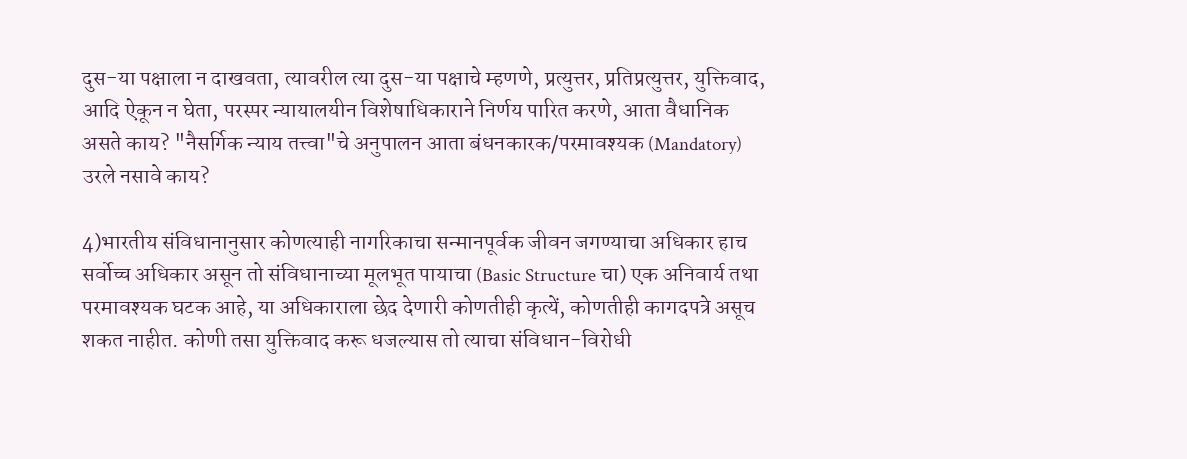दुस-या पक्षाला न दाखवता, त्यावरील त्या दुस-या पक्षाचे म्हणणे, प्रत्युत्तर, प्रतिप्रत्युत्तर, युक्तिवाद, आदि ऐकून न घेता, परस्पर न्यायालयीन विशेषाधिकाराने निर्णय पारित करणे, आता वैधानिक असते काय? "नैसर्गिक न्याय तत्त्वा"चे अनुपालन आता बंधनकारक/परमावश्यक (Mandatory) उरले नसावे काय?

4)भारतीय संविधानानुसार कोणत्याही नागरिकाचा सन्मानपूर्वक जीवन जगण्याचा अधिकार हाच सर्वोच्च अधिकार असून तो संविधानाच्या मूलभूत पायाचा (Basic Structure चा) एक अनिवार्य तथा परमावश्यक घटक आहे, या अधिकाराला छेद देणारी कोणतीही कृत्यें, कोणतीही कागदपत्रे असूच शकत नाहीत. कोणी तसा युक्तिवाद करू धजल्यास तो त्याचा संविधान-विरोधी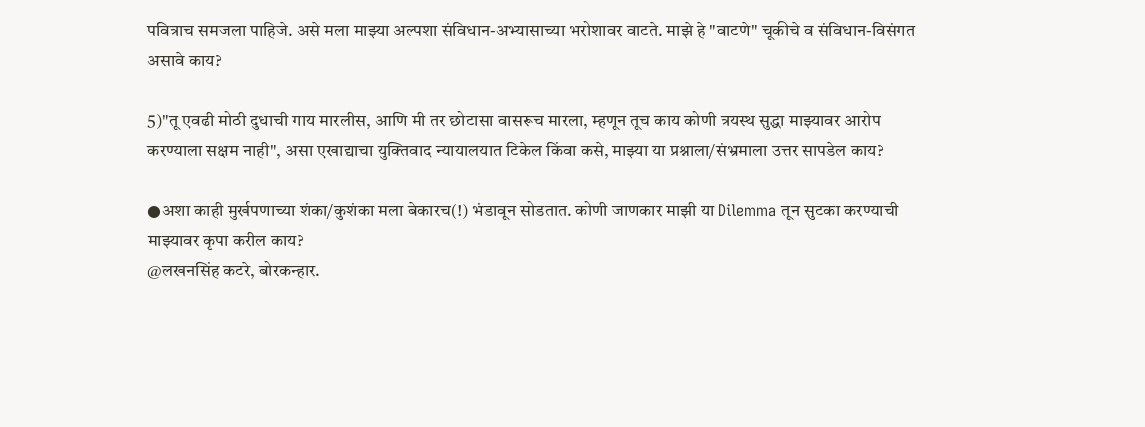पवित्राच समजला पाहिजे. असे मला माझ्या अल्पशा संविधान-अभ्यासाच्या भरोशावर वाटते. माझे हे "वाटणे" चूकीचे व संविधान-विसंगत असावे काय?

5)"तू एवढी मोठी दुधाची गाय मारलीस, आणि मी तर छोटासा वासरूच मारला, म्हणून तूच काय कोणी त्रयस्थ सुद्धा माझ्यावर आरोप करण्याला सक्षम नाही", असा एखाद्याचा युक्तिवाद न्यायालयात टिकेल किंवा कसे, माझ्या या प्रश्नाला/संभ्रमाला उत्तर सापडेल काय?

●अशा काही मुर्खपणाच्या शंका/कुशंका मला बेकारच(!) भंडावून सोडतात. कोणी जाणकार माझी या Dilemma तून सुटका करण्याची माझ्यावर कृपा करील काय?
@लखनसिंह कटरे, बोरकन्हार.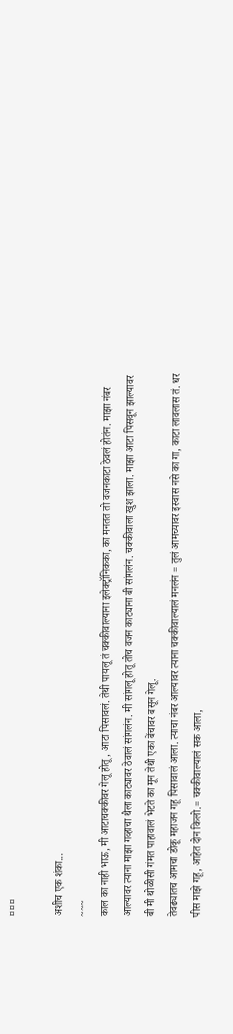¤¤¤

अशीच एक शंका...
~~~
काल का नाही भाऊ, मी आटाचक्कीवर गेलू होतू, आटा पिसावलं. तेथी पायलू तं चक्कीवाल्याना इलेक्ट्रॉनिकका, का मनतत तो वजनकाटा ठेवलं होतंन. माझा नंबर आल्यावर त्याना माझा गव्हाचा थैला काट्यावर ठेवालं सांगलंन. मी सांगलू होतू तोच वजन काट्याना बी सांगलंन. चक्कीवाला खुश झाला. माझा आटा पिसवून झाल्यावर बी मी थोळीसी गंमत पाहावालं भेटते का मून तेथी एका बेंचावर बसून गेलू.
तेवढ्यातच आमचा डोकू महाजन गहू पिसावालं आला. त्याचा नंबर आल्यावर त्याना चक्कीवाल्यालं मनलंन = तुलं आमच्यावर इस्वास नसे का गा, काटा लावलास तं. धर पीस माझे गहू, आहेत दोन किलो.= चक्कीवाल्यालं सक आला,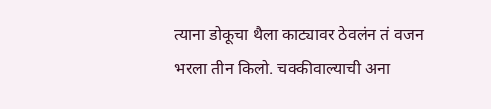त्याना डोकूचा थैला काट्यावर ठेवलंन तं वजन भरला तीन किलो. चक्कीवाल्याची अना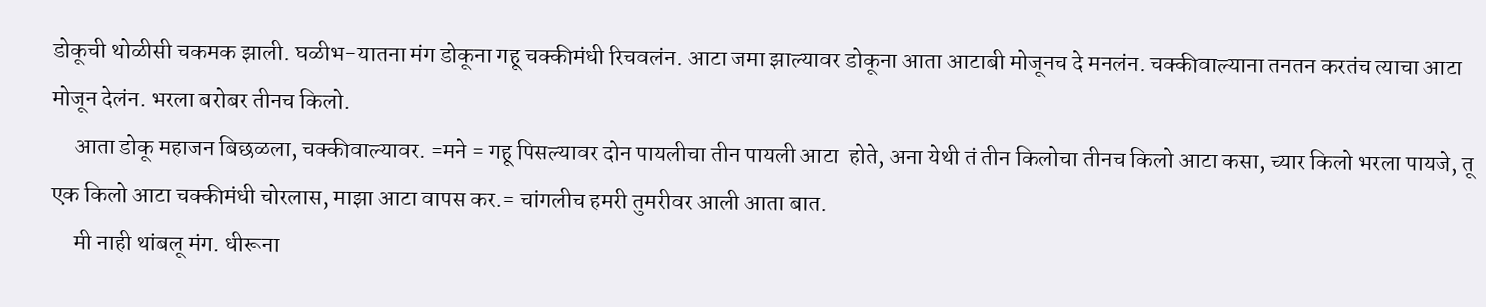डोकूची थोळीसी चकमक झाली. घळीभ-यातना मंग डोकूना गहू चक्कीमंधी रिचवलंन. आटा जमा झाल्यावर डोकूना आता आटाबी मोजूनच दे मनलंन. चक्कीवाल्याना तनतन करतंच त्याचा आटा मोजून देलंन. भरला बरोबर तीनच किलो.
     आता डोकू महाजन बिछळला, चक्कीवाल्यावर. =मने = गहू पिसल्यावर दोन पायलीचा तीन पायली आटा  होते, अना येथी तं तीन किलोचा तीनच किलो आटा कसा, च्यार किलो भरला पायजे, तू एक किलो आटा चक्कीमंधी चोरलास, माझा आटा वापस कर.= चांगलीच हमरी तुमरीवर आली आता बात.
     मी नाही थांबलू मंग. धीरूना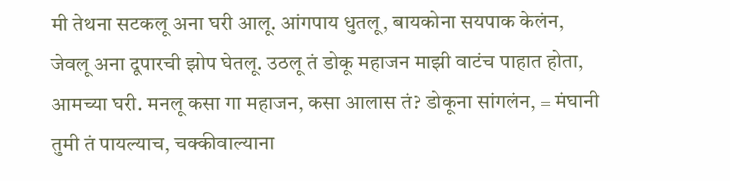मी तेथना सटकलू अना घरी आलू. आंगपाय धुतलू, बायकोना सयपाक केलंन, जेवलू अना दूपारची झोप घेतलू. उठलू तं डोकू महाजन माझी वाटंच पाहात होता, आमच्या घरी. मनलू कसा गा महाजन, कसा आलास तं? डोकूना सांगलंन, = मंघानी तुमी तं पायल्याच, चक्कीवाल्याना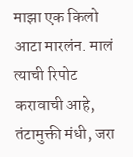माझा एक किलो आटा मारलंन. मालं त्याची रिपोट करावाची आहे, तंटामुक्ती मंधी, जरा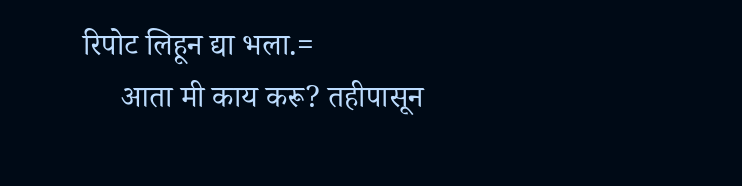रिपोट लिहून द्या भला.=
     आता मी काय करू? तहीपासून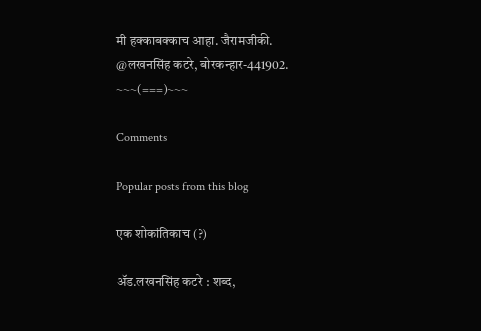मी हक्काबक्काच आहा. जैरामजीकी.
@लखनसिंह कटरे, बोरकन्हार-441902.
~~~(===)~~~

Comments

Popular posts from this blog

एक शोकांतिकाच (?)

ॲड.लखनसिंह कटरे : शब्द,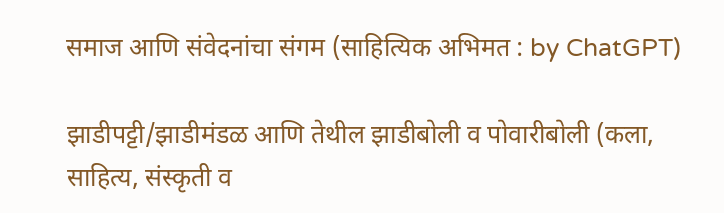समाज आणि संवेदनांचा संगम (साहित्यिक अभिमत : by ChatGPT)

झाडीपट्टी/झाडीमंडळ आणि तेथील झाडीबोली व पोवारीबोली (कला, साहित्य, संस्कृती व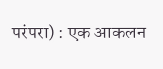परंपरा) : एक आकलन